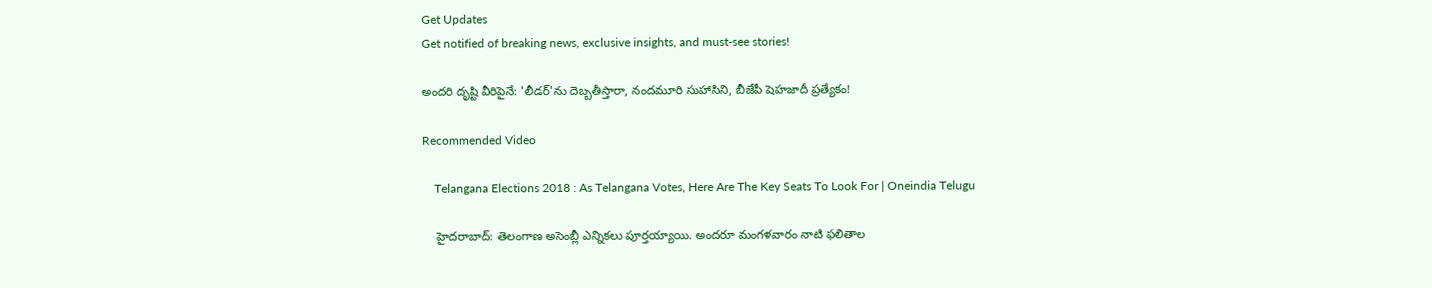Get Updates
Get notified of breaking news, exclusive insights, and must-see stories!

అందరి దృష్టి వీరిపైనే: 'లీడర్'ను దెబ్బతీస్తారా, నందమూరి సుహాసిని, బీజేపీ షెహజాదీ ప్రత్యేకం!

Recommended Video

    Telangana Elections 2018 : As Telangana Votes, Here Are The Key Seats To Look For | Oneindia Telugu

    హైదరాబాద్: తెలంగాణ అసెంబ్లీ ఎన్నికలు పూర్తయ్యాయి. అందరూ మంగళవారం నాటి ఫలితాల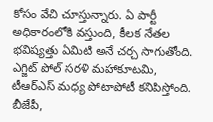కోసం వేచి చూస్తున్నారు. ఏ పార్టీ అధికారంలోకి వస్తుంది, కీలక నేతల భవిష్యత్తు ఏమిటి అనే చర్చ సాగుతోంది. ఎగ్జిట్ పోల్ సరళి మహాకూటమి, టీఆర్ఎస్ మధ్య పోటాపోటీ కనిపిస్తోంది. బీజేపీ,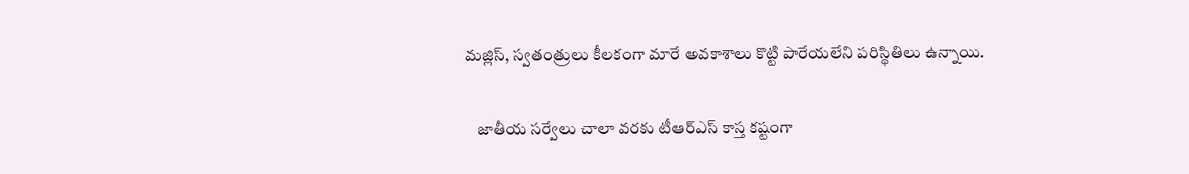మజ్లిస్, స్వతంత్రులు కీలకంగా మారే అవకాశాలు కొట్టి పారేయలేని పరిస్థితిలు ఉన్నాయి.

    జాతీయ సర్వేలు చాలా వరకు టీఆర్ఎస్ కాస్త కష్టంగా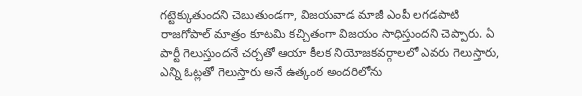గట్టెక్కుతుందని చెబుతుండగా, విజయవాడ మాజీ ఎంపీ లగడపాటి రాజగోపాల్ మాత్రం కూటమి కచ్చితంగా విజయం సాధిస్తుందని చెప్పారు. ఏ పార్టీ గెలుస్తుందనే చర్చతో ఆయా కీలక నియోజకవర్గాలలో ఎవరు గెలుస్తారు, ఎన్ని ఓట్లతో గెలుస్తారు అనే ఉత్కంఠ అందరిలోను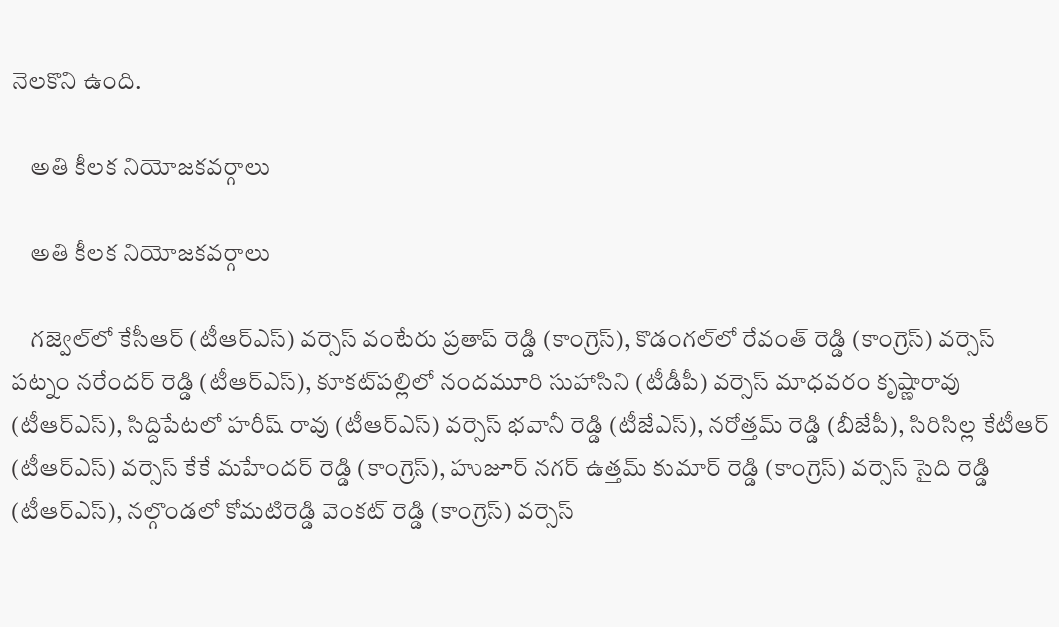నెలకొని ఉంది.

    అతి కీలక నియోజకవర్గాలు

    అతి కీలక నియోజకవర్గాలు

    గజ్వెల్‌లో కేసీఆర్ (టీఆర్ఎస్) వర్సెస్ వంటేరు ప్రతాప్ రెడ్డి (కాంగ్రెస్), కొడంగల్‌లో రేవంత్ రెడ్డి (కాంగ్రెస్) వర్సెస్ పట్నం నరేందర్ రెడ్డి (టీఆర్ఎస్), కూకట్‌పల్లిలో నందమూరి సుహాసిని (టీడీపీ) వర్సెస్ మాధవరం కృష్ణారావు (టీఆర్ఎస్), సిద్దిపేటలో హరీష్ రావు (టీఆర్ఎస్) వర్సెస్ భవానీ రెడ్డి (టీజేఎస్), నరోత్తమ్ రెడ్డి (బీజేపీ), సిరిసిల్ల కేటీఆర్ (టీఆర్ఎస్) వర్సెస్ కేకే మహేందర్ రెడ్డి (కాంగ్రెస్), హుజూర్ నగర్ ఉత్తమ్ కుమార్ రెడ్డి (కాంగ్రెస్) వర్సెస్ సైది రెడ్డి (టీఆర్ఎస్), నల్గొండలో కోమటిరెడ్డి వెంకట్ రెడ్డి (కాంగ్రెస్) వర్సెస్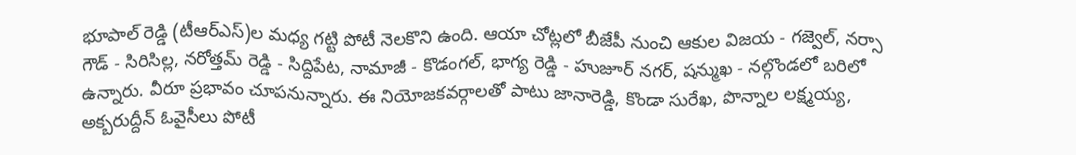భూపాల్ రెడ్డి (టీఆర్ఎస్)ల మధ్య గట్టి పోటీ నెలకొని ఉంది. ఆయా చోట్లలో బీజేపీ నుంచి ఆకుల విజయ - గజ్వెల్, నర్సా గౌడ్ - సిరిసిల్ల, నరోత్తమ్ రెడ్డి - సిద్దిపేట, నామాజీ - కొడంగల్, భాగ్య రెడ్డి - హుజూర్ నగర్, షన్ముఖ - నల్గొండలో బరిలో ఉన్నారు. వీరూ ప్రభావం చూపనున్నారు. ఈ నియోజకవర్గాలతో పాటు జానారెడ్డి, కొండా సురేఖ, పొన్నాల లక్ష్మయ్య, అక్బరుద్దీన్ ఓవైసీలు పోటీ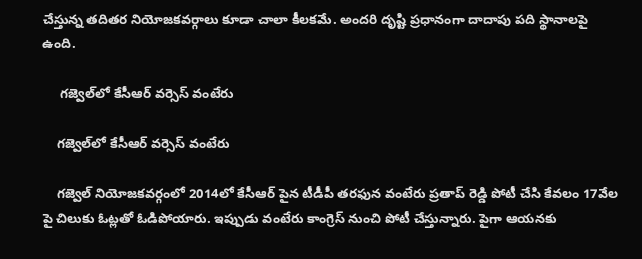చేస్తున్న తదితర నియోజకవర్గాలు కూడా చాలా కీలకమే. అందరి దృష్టి ప్రధానంగా దాదాపు పది స్థానాలపై ఉంది.

     గజ్వెల్‌లో కేసీఆర్ వర్సెస్ వంటేరు

    గజ్వెల్‌లో కేసీఆర్ వర్సెస్ వంటేరు

    గజ్వెల్ నియోజకవర్గంలో 2014లో కేసీఆర్ పైన టీడీపీ తరఫున వంటేరు ప్రతాప్ రెడ్డి పోటీ చేసి కేవలం 17వేల పై చిలుకు ఓట్లతో ఓడిపోయారు. ఇప్పుడు వంటేరు కాంగ్రెస్ నుంచి పోటీ చేస్తున్నారు. పైగా ఆయనకు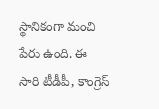స్థానికంగా మంచి పేరు ఉంది. ఈ సారి టీడీపీ, కాంగ్రెస్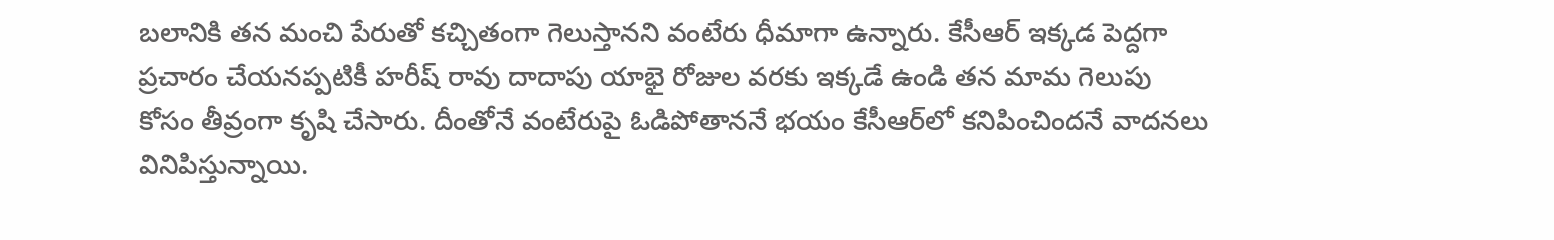బలానికి తన మంచి పేరుతో కచ్చితంగా గెలుస్తానని వంటేరు ధీమాగా ఉన్నారు. కేసీఆర్ ఇక్కడ పెద్దగా ప్రచారం చేయనప్పటికీ హరీష్ రావు దాదాపు యాభై రోజుల వరకు ఇక్కడే ఉండి తన మామ గెలుపు కోసం తీవ్రంగా కృషి చేసారు. దీంతోనే వంటేరుపై ఓడిపోతాననే భయం కేసీఆర్‌లో కనిపించిందనే వాదనలు వినిపిస్తున్నాయి.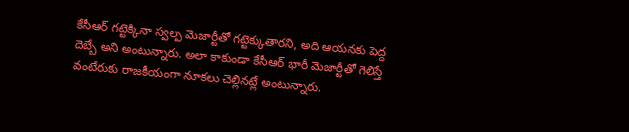కేసీఆర్ గట్టెక్కినా స్వల్ప మెజార్టీతో గట్టెక్కుతారని, అది ఆయనకు పెద్ద దెబ్బే అని అంటున్నారు. అలా కాకుండా కేసీఆర్ భారీ మెజార్టీతో గెలిస్తే వంటేరుకు రాజకీయంగా నూకలు చెల్లినట్లే అంటున్నారు.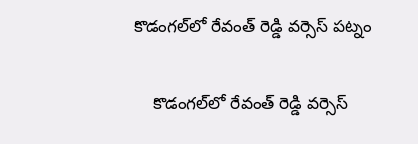కొడంగల్‌లో రేవంత్ రెడ్డి వర్సెస్ పట్నం

    కొడంగల్‌లో రేవంత్ రెడ్డి వర్సెస్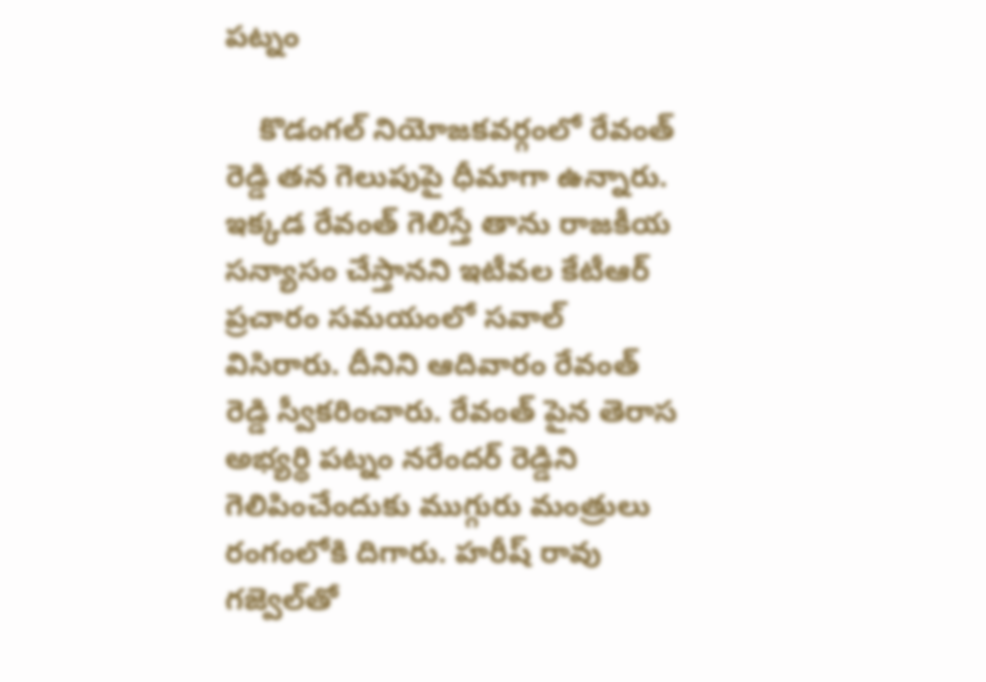పట్నం

    కొడంగల్ నియోజకవర్గంలో రేవంత్ రెడ్డి తన గెలుపుపై ధీమాగా ఉన్నారు. ఇక్కడ రేవంత్ గెలిస్తే తాను రాజకీయ సన్యాసం చేస్తానని ఇటీవల కేటీఆర్ ప్రచారం సమయంలో సవాల్ విసిరారు. దీనిని ఆదివారం రేవంత్ రెడ్డి స్వీకరించారు. రేవంత్ పైన తెరాస అభ్యర్థి పట్నం నరేందర్ రెడ్డిని గెలిపించేందుకు ముగ్గురు మంత్రులు రంగంలోకి దిగారు. హరీష్ రావు గజ్వెల్‌తో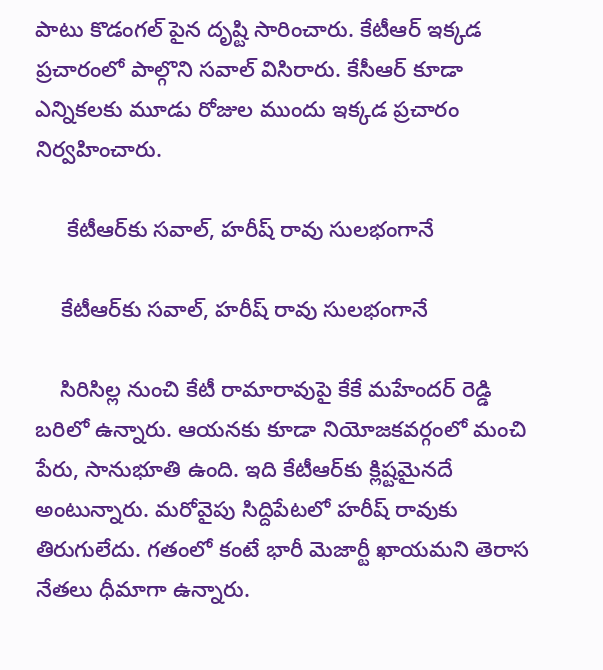పాటు కొడంగల్ పైన దృష్టి సారించారు. కేటీఆర్ ఇక్కడ ప్రచారంలో పాల్గొని సవాల్ విసిరారు. కేసీఆర్ కూడా ఎన్నికలకు మూడు రోజుల ముందు ఇక్కడ ప్రచారం నిర్వహించారు.

     కేటీఆర్‌కు సవాల్, హరీష్ రావు సులభంగానే

    కేటీఆర్‌కు సవాల్, హరీష్ రావు సులభంగానే

    సిరిసిల్ల నుంచి కేటీ రామారావుపై కేకే మహేందర్ రెడ్డి బరిలో ఉన్నారు. ఆయనకు కూడా నియోజకవర్గంలో మంచి పేరు, సానుభూతి ఉంది. ఇది కేటీఆర్‌కు క్లిష్టమైనదే అంటున్నారు. మరోవైపు సిద్దిపేటలో హరీష్ రావుకు తిరుగులేదు. గతంలో కంటే భారీ మెజార్టీ ఖాయమని తెరాస నేతలు ధీమాగా ఉన్నారు.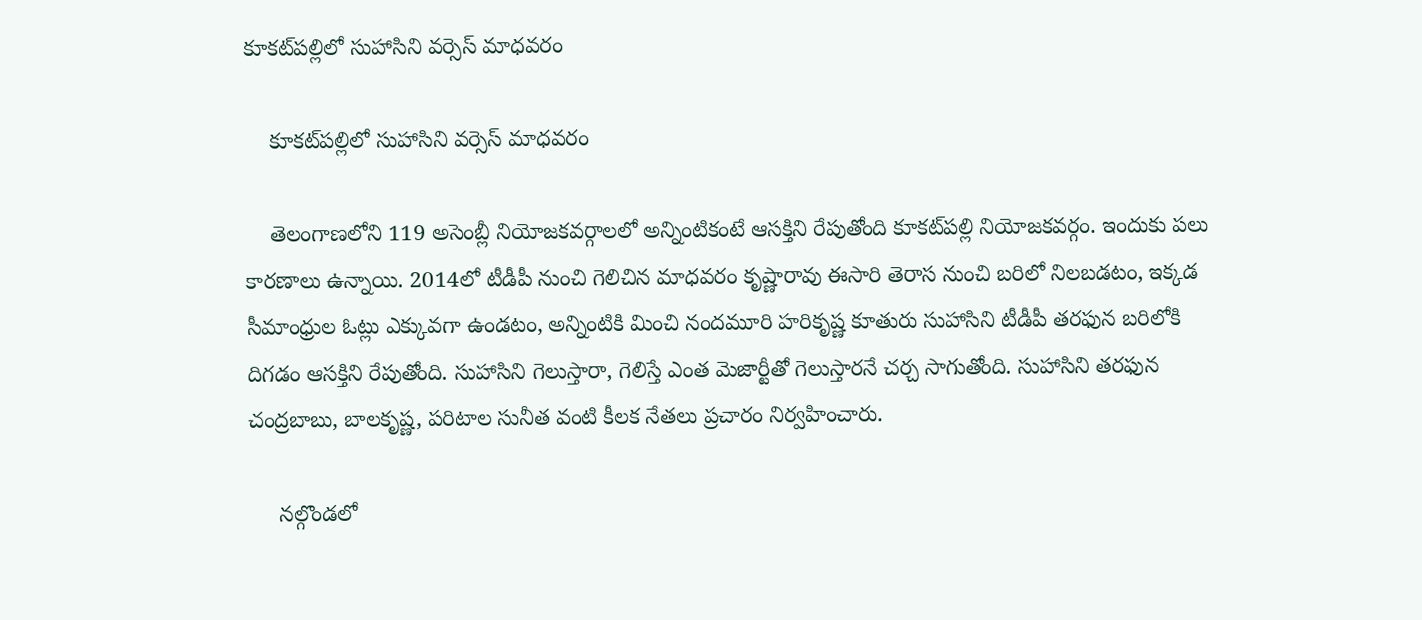కూకట్‌పల్లిలో సుహాసిని వర్సెస్ మాధవరం

    కూకట్‌పల్లిలో సుహాసిని వర్సెస్ మాధవరం

    తెలంగాణలోని 119 అసెంబ్లీ నియోజకవర్గాలలో అన్నింటికంటే ఆసక్తిని రేపుతోంది కూకట్‌పల్లి నియోజకవర్గం. ఇందుకు పలు కారణాలు ఉన్నాయి. 2014లో టీడీపీ నుంచి గెలిచిన మాధవరం కృష్ణారావు ఈసారి తెరాస నుంచి బరిలో నిలబడటం, ఇక్కడ సీమాంధ్రుల ఓట్లు ఎక్కువగా ఉండటం, అన్నింటికి మించి నందమూరి హరికృష్ణ కూతురు సుహాసిని టీడీపీ తరఫున బరిలోకి దిగడం ఆసక్తిని రేపుతోంది. సుహాసిని గెలుస్తారా, గెలిస్తే ఎంత మెజార్టీతో గెలుస్తారనే చర్చ సాగుతోంది. సుహాసిని తరఫున చంద్రబాబు, బాలకృష్ణ, పరిటాల సునీత వంటి కీలక నేతలు ప్రచారం నిర్వహించారు.

     నల్గొండలో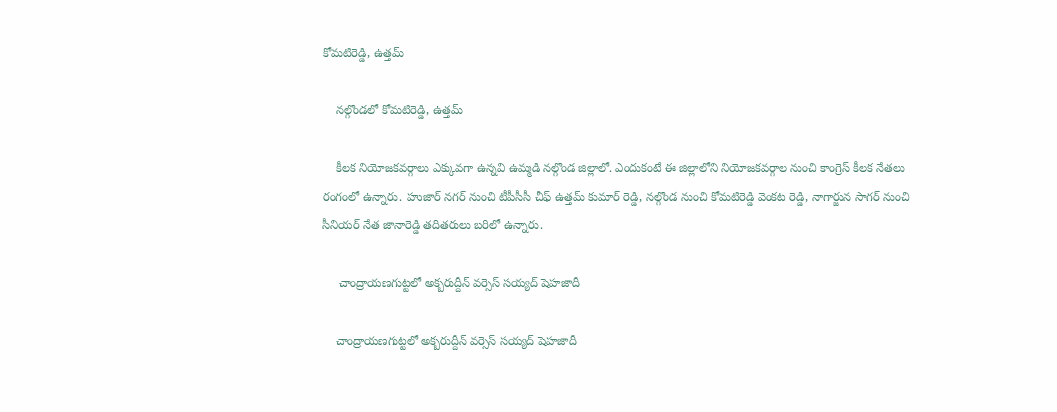కోమటిరెడ్డి, ఉత్తమ్

    నల్గొండలో కోమటిరెడ్డి, ఉత్తమ్

    కీలక నియోజకవర్గాలు ఎక్కువగా ఉన్నవి ఉమ్మడి నల్గొండ జిల్లాలో. ఎందుకంటే ఈ జిల్లాలోని నియోజకవర్గాల నుంచి కాంగ్రెస్ కీలక నేతలు రంగంలో ఉన్నారు. హుజార్ నగర్ నుంచి టీపీసీసీ చీఫ్ ఉత్తమ్ కుమార్ రెడ్డి, నల్గొండ నుంచి కోమటిరెడ్డి వెంకట రెడ్డి, నాగార్జున సాగర్ నుంచి సీనియర్ నేత జానారెడ్డి తదితరులు బరిలో ఉన్నారు.

     చాంద్రాయణగుట్టలో అక్బరుద్దీన్ వర్సెస్ సయ్యద్ షెహజాదీ

    చాంద్రాయణగుట్టలో అక్బరుద్దీన్ వర్సెస్ సయ్యద్ షెహజాదీ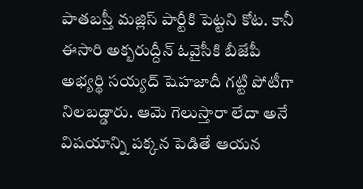పాతబస్తీ మజ్లిస్ పార్టీకి పెట్టని కోట. కానీ ఈసారి అక్బరుద్దీన్ ఓవైసీకి బీజేపీ అభ్యర్థి సయ్యద్ షెహజాదీ గట్టి పోటీగా నిలబడ్డారు. ఆమె గెలుస్తారా లేదా అనే విషయాన్ని పక్కన పెడితే ఆయన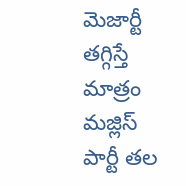మెజార్టీ తగ్గిస్తే మాత్రం మజ్లిస్ పార్టీ తల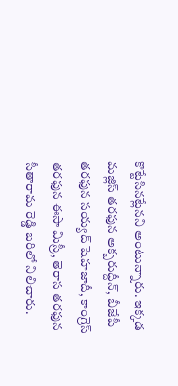కొట్టేసినట్లేనని అంటున్నారు. ఇక్కడ మజ్లిస్ తరఫున అక్బరుద్దీన్, బీజేపీ తరఫున సయ్యద్ షెహజాదీ, కాంగ్రెస్ తరఫున ఈసా మిస్రీ, తెరాస తరఫున సీతారామ రెడ్డి బరిలో నిలిచారు.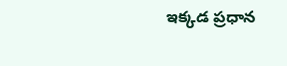ఇక్కడ ప్రధాన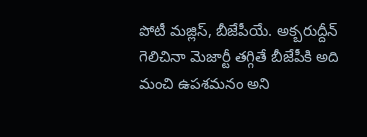పోటీ మజ్లిస్, బీజేపీయే. అక్బరుద్దీన్ గెలిచినా మెజార్టీ తగ్గితే బీజేపీకి అది మంచి ఉపశమనం అని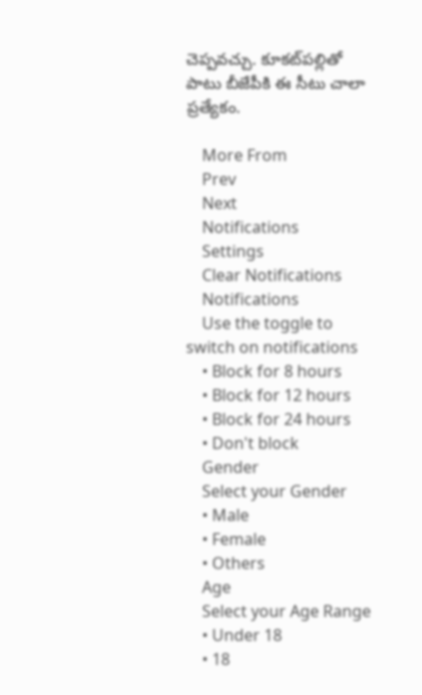చెప్పవచ్చు. కూకట్‌పల్లితో పాటు బీజేపీకి ఈ సీటు చాలా ప్రత్యేకం.

    More From
    Prev
    Next
    Notifications
    Settings
    Clear Notifications
    Notifications
    Use the toggle to switch on notifications
    • Block for 8 hours
    • Block for 12 hours
    • Block for 24 hours
    • Don't block
    Gender
    Select your Gender
    • Male
    • Female
    • Others
    Age
    Select your Age Range
    • Under 18
    • 18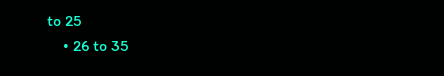to 25
    • 26 to 35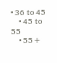• 36 to 45
    • 45 to 55
    • 55+